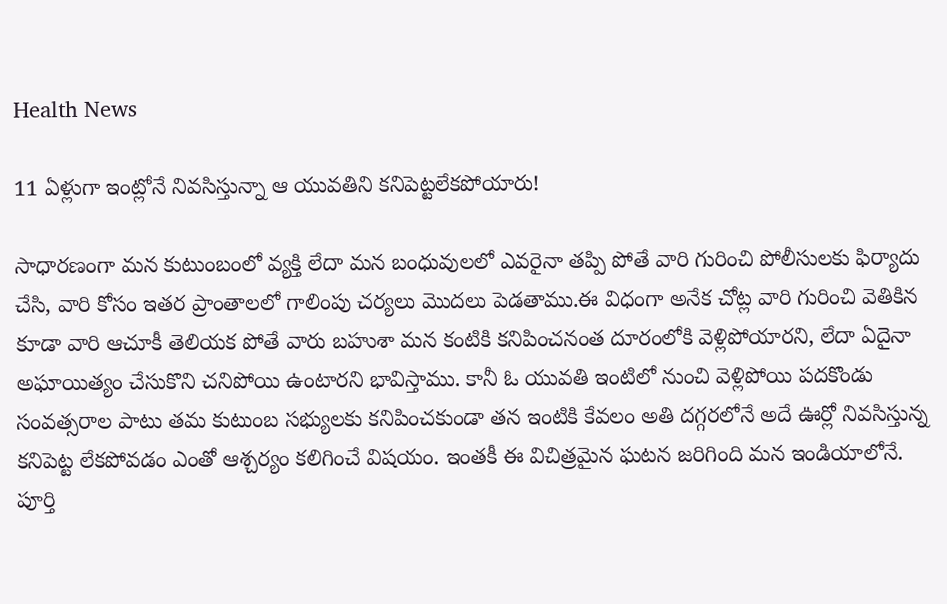Health News

11 ఏళ్లుగా ఇంట్లోనే నివసిస్తున్నా ఆ యువతిని కనిపెట్టలేకపోయారు!

సాధారణంగా మన కుటుంబంలో వ్యక్తి లేదా మన బంధువులలో ఎవరైనా తప్పి పోతే వారి గురించి పోలీసులకు ఫిర్యాదు చేసి, వారి కోసం ఇతర ప్రాంతాలలో గాలింపు చర్యలు మొదలు పెడతాము.ఈ విధంగా అనేక చోట్ల వారి గురించి వెతికిన కూడా వారి ఆచూకీ తెలియక పోతే వారు బహుశా మన కంటికి కనిపించనంత దూరంలోకి వెళ్లిపోయారని, లేదా ఏదైనా అఘాయిత్యం చేసుకొని చనిపోయి ఉంటారని భావిస్తాము. కానీ ఓ యువతి ఇంటిలో నుంచి వెళ్లిపోయి పదకొండు సంవత్సరాల పాటు తమ కుటుంబ సభ్యులకు కనిపించకుండా తన ఇంటికి కేవలం అతి దగ్గరలోనే అదే ఊర్లో నివసిస్తున్న కనిపెట్ట లేకపోవడం ఎంతో ఆశ్చర్యం కలిగించే విషయం. ఇంతకీ ఈ విచిత్రమైన ఘటన జరిగింది మన ఇండియాలోనే. పూర్తి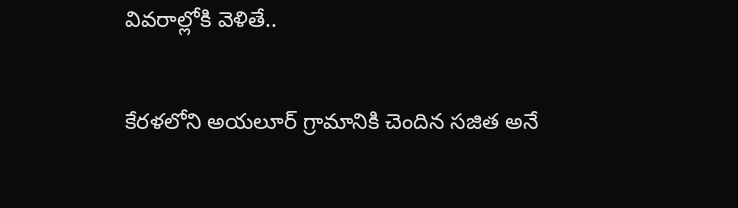వివరాల్లోకి వెళితే..

కేరళలోని అయలూర్ గ్రామానికి చెందిన సజిత అనే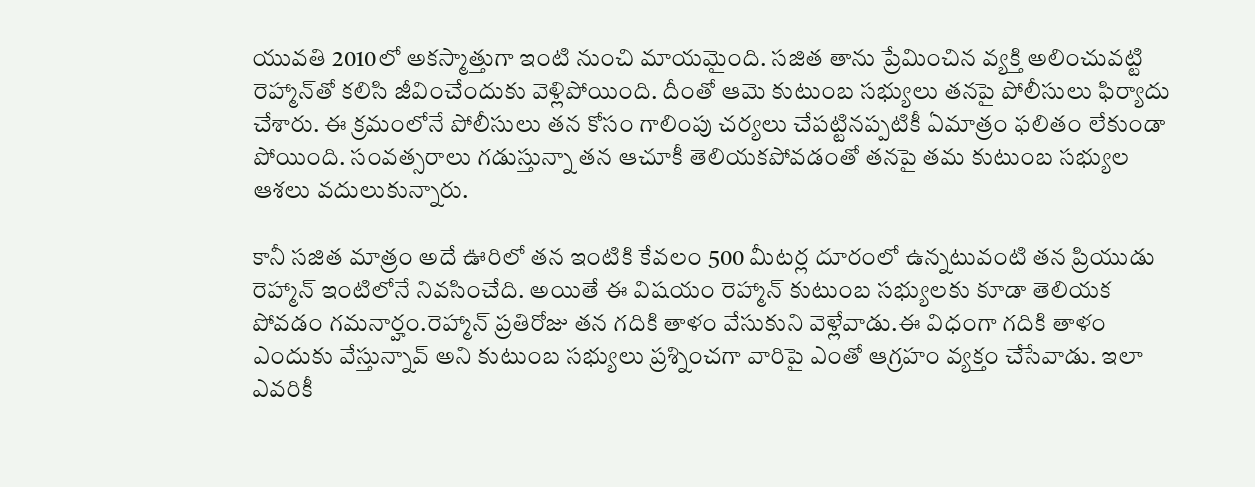యువతి 2010లో అకస్మాత్తుగా ఇంటి నుంచి మాయమైంది. సజిత తాను ప్రేమించిన వ్యక్తి అలించువట్టి రెహ్మాన్‌తో కలిసి జీవించేందుకు వెళ్లిపోయింది. దీంతో ఆమె కుటుంబ సభ్యులు తనపై పోలీసులు ఫిర్యాదు చేశారు. ఈ క్రమంలోనే పోలీసులు తన కోసం గాలింపు చర్యలు చేపట్టినప్పటికీ ఏమాత్రం ఫలితం లేకుండా పోయింది. సంవత్సరాలు గడుస్తున్నా తన ఆచూకీ తెలియకపోవడంతో తనపై తమ కుటుంబ సభ్యుల ఆశలు వదులుకున్నారు.

కానీ సజిత మాత్రం అదే ఊరిలో తన ఇంటికి కేవలం 500 మీటర్ల దూరంలో ఉన్నటువంటి తన ప్రియుడు రెహ్మాన్‌ ఇంటిలోనే నివసించేది. అయితే ఈ విషయం రెహ్మాన్‌ కుటుంబ సభ్యులకు కూడా తెలియక పోవడం గమనార్హం.రెహ్మాన్‌ ప్రతిరోజు తన గదికి తాళం వేసుకుని వెళ్లేవాడు.ఈ విధంగా గదికి తాళం ఎందుకు వేస్తున్నావ్ అని కుటుంబ సభ్యులు ప్రశ్నించగా వారిపై ఎంతో ఆగ్రహం వ్యక్తం చేసేవాడు. ఇలా ఎవరికీ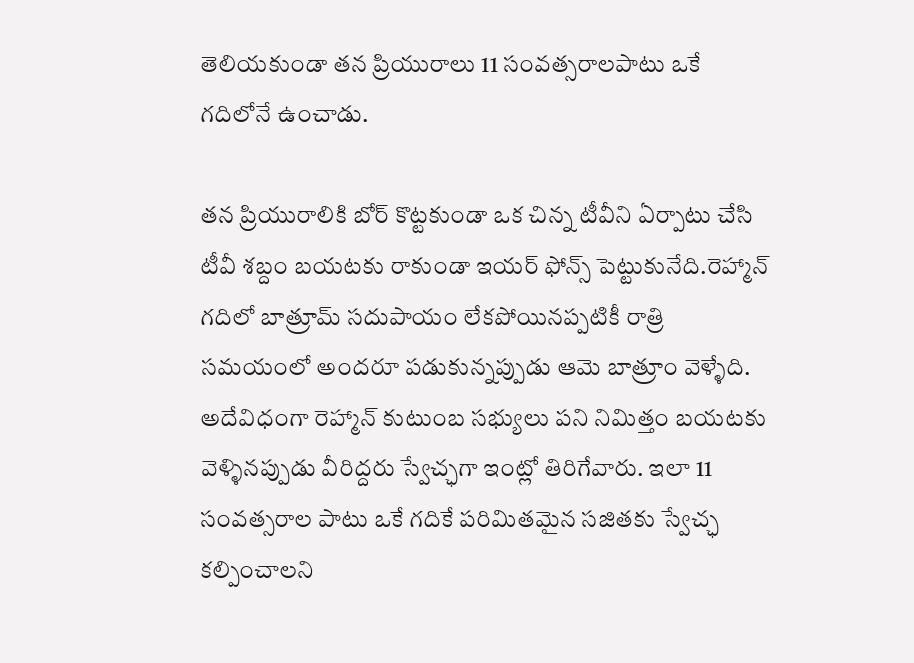తెలియకుండా తన ప్రియురాలు 11 సంవత్సరాలపాటు ఒకే గదిలోనే ఉంచాడు.

తన ప్రియురాలికి బోర్ కొట్టకుండా ఒక చిన్న టీవీని ఏర్పాటు చేసి టీవీ శబ్దం బయటకు రాకుండా ఇయర్ ఫోన్స్ పెట్టుకునేది.రెహ్మాన్‌ గదిలో బాత్రూమ్ సదుపాయం లేకపోయినప్పటికీ రాత్రి సమయంలో అందరూ పడుకున్నప్పుడు ఆమె బాత్రూం వెళ్ళేది. అదేవిధంగా రెహ్మాన్‌ కుటుంబ సభ్యులు పని నిమిత్తం బయటకు వెళ్ళినప్పుడు వీరిద్దరు స్వేచ్ఛగా ఇంట్లో తిరిగేవారు. ఇలా 11 సంవత్సరాల పాటు ఒకే గదికే పరిమితమైన సజితకు స్వేచ్ఛ కల్పించాలని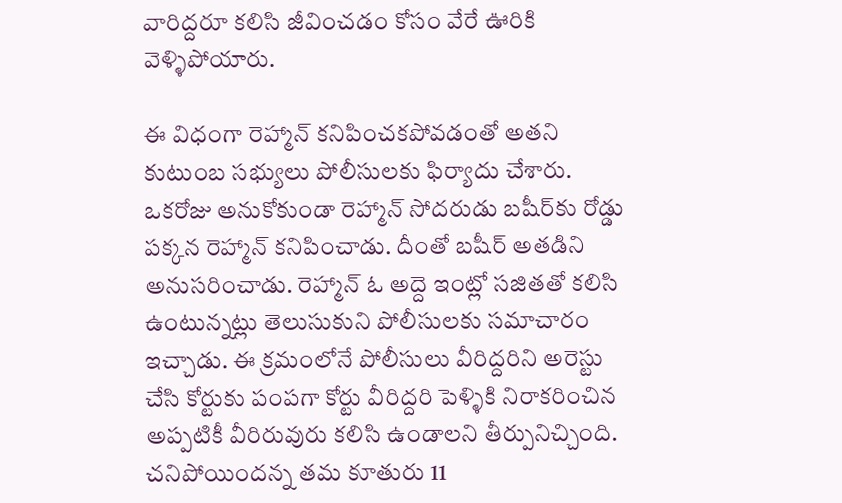వారిద్దరూ కలిసి జీవించడం కోసం వేరే ఊరికి వెళ్ళిపోయారు.

ఈ విధంగా రెహ్మాన్‌ కనిపించకపోవడంతో అతని కుటుంబ సభ్యులు పోలీసులకు ఫిర్యాదు చేశారు. ఒకరోజు అనుకోకుండా రెహ్మాన్‌ సోదరుడు బషీర్‌కు రోడ్డు పక్కన రెహ్మాన్ కనిపించాడు. దీంతో బషీర్ అతడిని అనుసరించాడు. రెహ్మాన్ ఓ అద్దె ఇంట్లో సజితతో కలిసి ఉంటున్నట్లు తెలుసుకుని పోలీసులకు సమాచారం ఇచ్చాడు. ఈ క్రమంలోనే పోలీసులు వీరిద్దరిని అరెస్టు చేసి కోర్టుకు పంపగా కోర్టు వీరిద్దరి పెళ్ళికి నిరాకరించిన అప్పటికీ వీరిరువురు కలిసి ఉండాలని తీర్పునిచ్చింది. చనిపోయిందన్న తమ కూతురు 11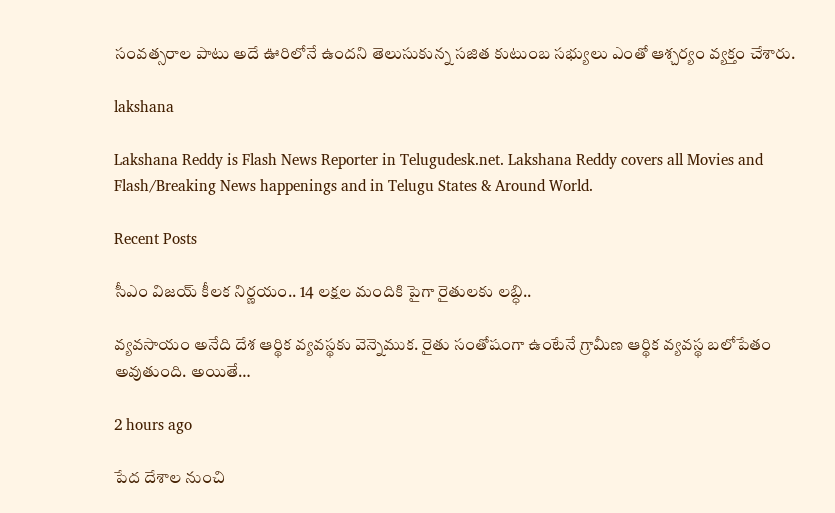సంవత్సరాల పాటు అదే ఊరిలోనే ఉందని తెలుసుకున్న సజిత కుటుంబ సభ్యులు ఎంతో ఆశ్చర్యం వ్యక్తం చేశారు.

lakshana

Lakshana Reddy is Flash News Reporter in Telugudesk.net. Lakshana Reddy covers all Movies and Flash/Breaking News happenings and in Telugu States & Around World.

Recent Posts

సీఎం విజయ్ కీలక నిర్ణయం.. 14 లక్షల మందికి పైగా రైతులకు లబ్ధి..

వ్యవసాయం అనేది దేశ ఆర్థిక వ్యవస్థకు వెన్నెముక. రైతు సంతోషంగా ఉంటేనే గ్రామీణ ఆర్థిక వ్యవస్థ బలోపేతం అవుతుంది. అయితే…

2 hours ago

పేద దేశాల నుంచి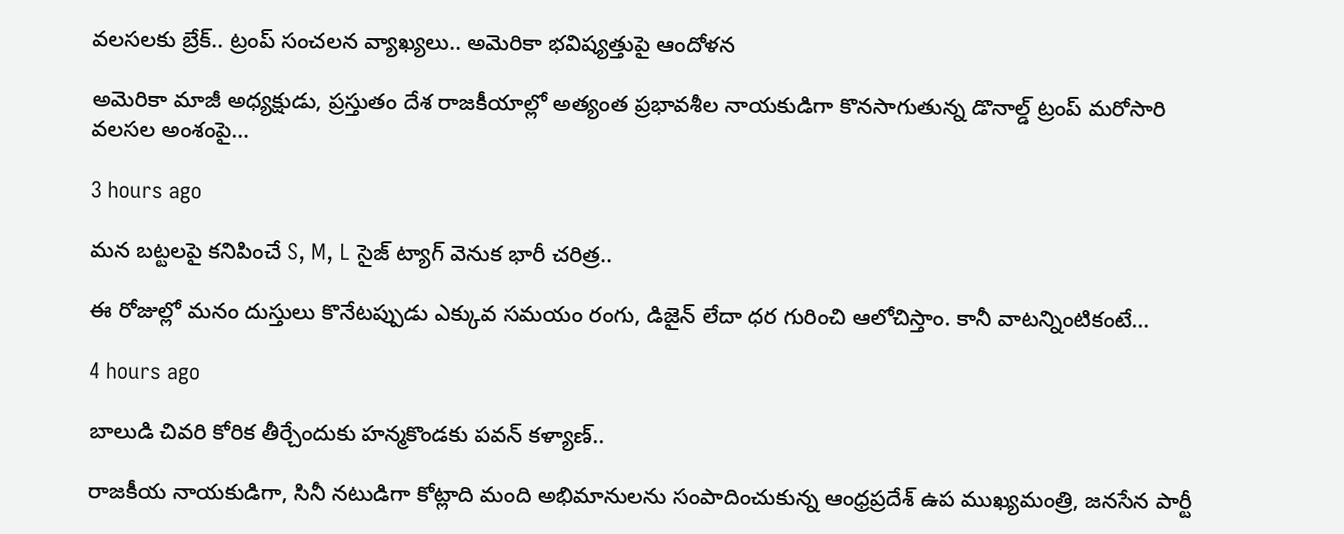వలసలకు బ్రేక్.. ట్రంప్ సంచలన వ్యాఖ్యలు.. అమెరికా భవిష్యత్తుపై ఆందోళన

అమెరికా మాజీ అధ్యక్షుడు, ప్రస్తుతం దేశ రాజకీయాల్లో అత్యంత ప్రభావశీల నాయకుడిగా కొనసాగుతున్న డొనాల్డ్ ట్రంప్ మరోసారి వలసల అంశంపై…

3 hours ago

మన బట్టలపై కనిపించే S, M, L సైజ్ ట్యాగ్ వెనుక భారీ చరిత్ర..

ఈ రోజుల్లో మనం దుస్తులు కొనేటప్పుడు ఎక్కువ సమయం రంగు, డిజైన్ లేదా ధర గురించి ఆలోచిస్తాం. కానీ వాటన్నింటికంటే…

4 hours ago

బాలుడి చివరి కోరిక తీర్చేందుకు హన్మకొండకు పవన్ కళ్యాణ్..

రాజకీయ నాయకుడిగా, సినీ నటుడిగా కోట్లాది మంది అభిమానులను సంపాదించుకున్న ఆంధ్రప్రదేశ్ ఉప ముఖ్యమంత్రి, జనసేన పార్టీ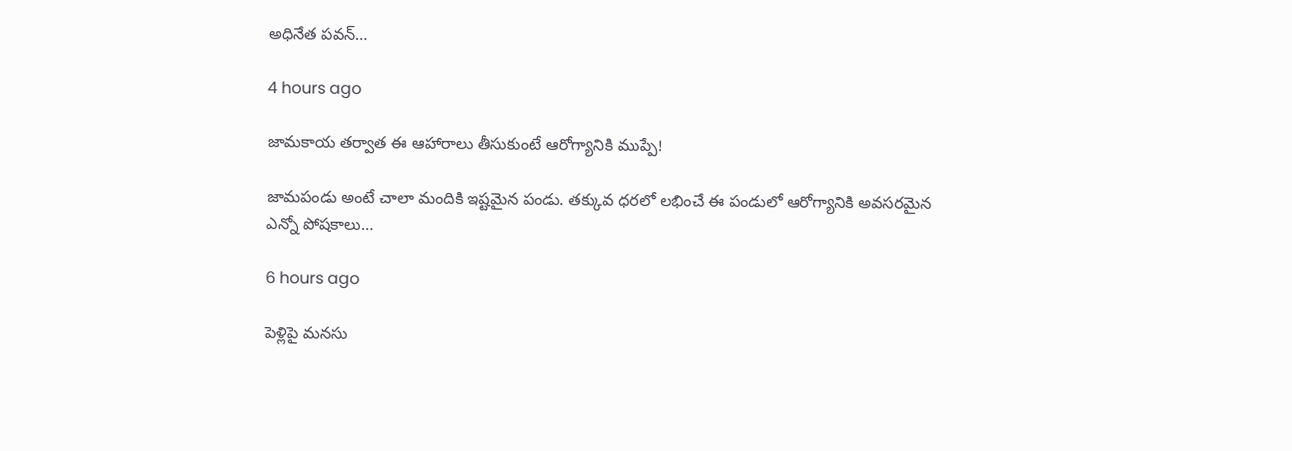అధినేత పవన్…

4 hours ago

జామకాయ తర్వాత ఈ ఆహారాలు తీసుకుంటే ఆరోగ్యానికి ముప్పే!

జామపండు అంటే చాలా మందికి ఇష్టమైన పండు. తక్కువ ధరలో లభించే ఈ పండులో ఆరోగ్యానికి అవసరమైన ఎన్నో పోషకాలు…

6 hours ago

పెళ్లిపై మనసు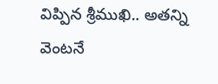విప్పిన శ్రీముఖి.. అతన్ని వెంటనే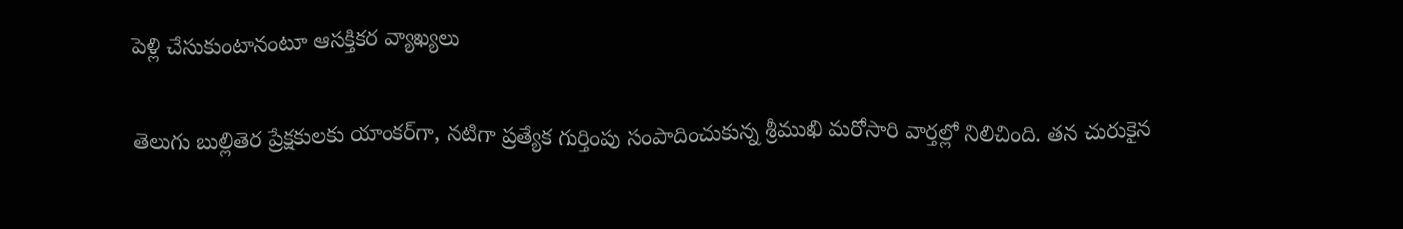పెళ్లి చేసుకుంటానంటూ ఆసక్తికర వ్యాఖ్యలు

తెలుగు బుల్లితెర ప్రేక్షకులకు యాంకర్‌గా, నటిగా ప్రత్యేక గుర్తింపు సంపాదించుకున్న శ్రీముఖి మరోసారి వార్తల్లో నిలిచింది. తన చురుకైన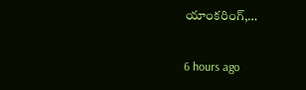యాంకరింగ్,…

6 hours ago